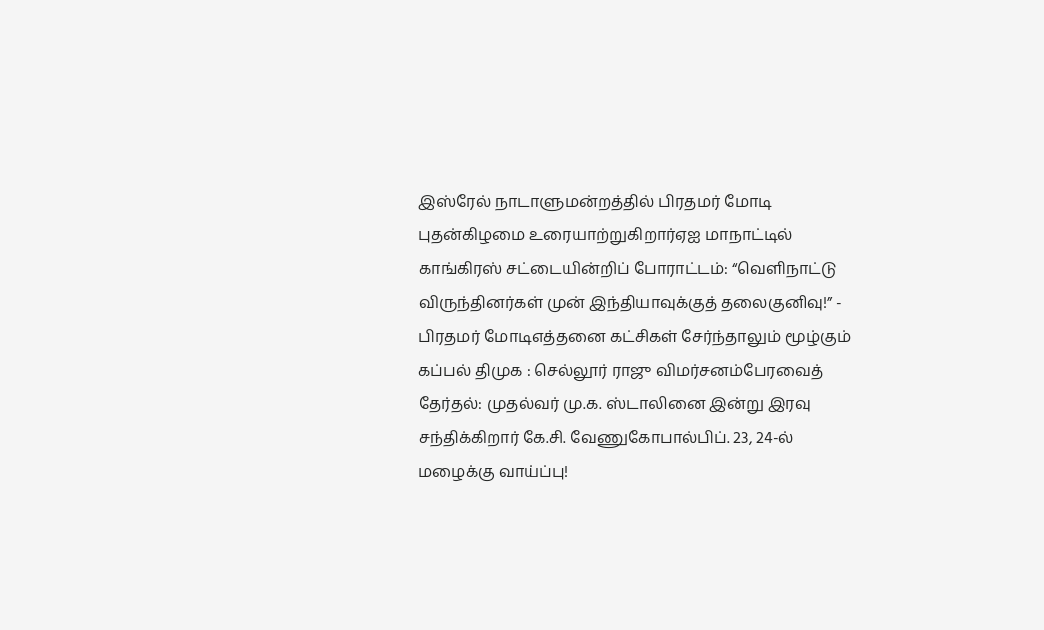இஸ்ரேல் நாடாளுமன்றத்தில் பிரதமர் மோடி புதன்கிழமை உரையாற்றுகிறார்ஏஐ மாநாட்டில் காங்கிரஸ் சட்டையின்றிப் போராட்டம்: “வெளிநாட்டு விருந்தினர்கள் முன் இந்தியாவுக்குத் தலைகுனிவு!” - பிரதமர் மோடிஎத்தனை கட்சிகள் சேர்ந்தாலும் மூழ்கும் கப்பல் திமுக : செல்லூர் ராஜு விமர்சனம்பேரவைத் தேர்தல்: முதல்வர் மு.க. ஸ்டாலினை இன்று இரவு சந்திக்கிறார் கே.சி. வேணுகோபால்பிப். 23, 24-ல் மழைக்கு வாய்ப்பு!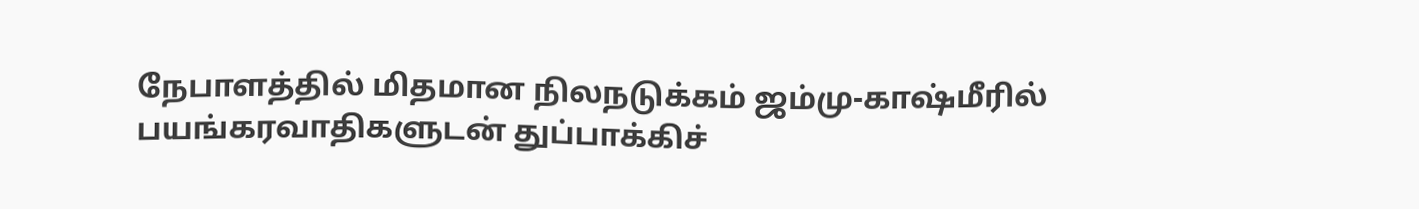நேபாளத்தில் மிதமான நிலநடுக்கம் ஜம்மு-காஷ்மீரில் பயங்கரவாதிகளுடன் துப்பாக்கிச்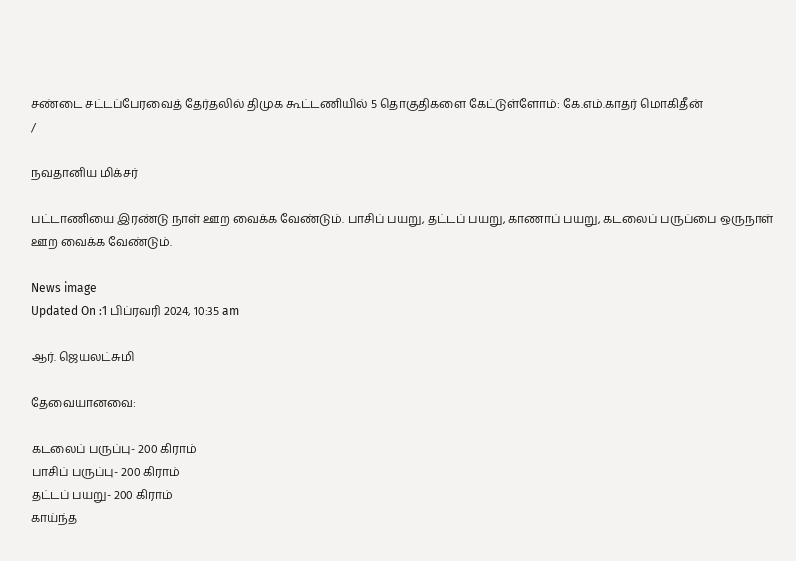சண்டை சட்டப்பேரவைத் தேர்தலில் திமுக கூட்டணியில் 5 தொகுதிகளை கேட்டுள்ளோம்: கே.எம்.காதர் மொகிதீன்
/

நவதானிய மிக்சர்

பட்டாணியை இரண்டு நாள் ஊற வைக்க வேண்டும். பாசிப் பயறு, தட்டப் பயறு, காணாப் பயறு, கடலைப் பருப்பை ஒருநாள் ஊற வைக்க வேண்டும்.

News image
Updated On :1 பிப்ரவரி 2024, 10:35 am

ஆர். ஜெயலட்சுமி

தேவையானவை:

கடலைப் பருப்பு- 200 கிராம்
பாசிப் பருப்பு- 200 கிராம்
தட்டப் பயறு- 200 கிராம்
காய்ந்த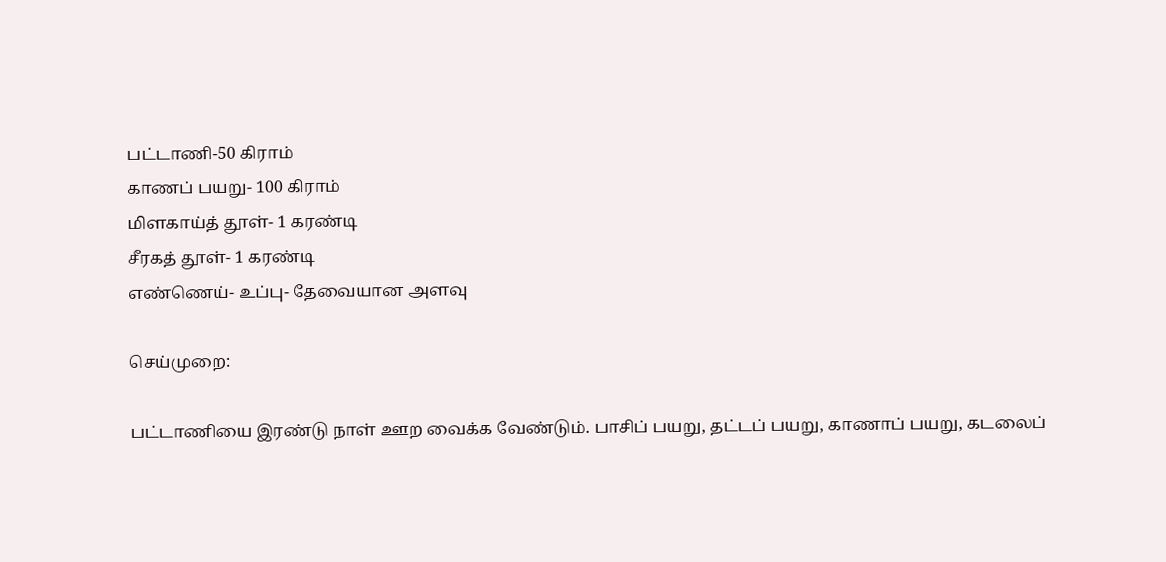பட்டாணி-50 கிராம்
காணப் பயறு- 100 கிராம்
மிளகாய்த் தூள்- 1 கரண்டி
சீரகத் தூள்- 1 கரண்டி
எண்ணெய்- உப்பு- தேவையான அளவு

செய்முறை:

பட்டாணியை இரண்டு நாள் ஊற வைக்க வேண்டும். பாசிப் பயறு, தட்டப் பயறு, காணாப் பயறு, கடலைப்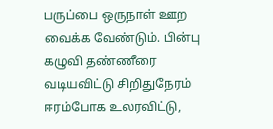பருப்பை ஒருநாள் ஊற வைக்க வேண்டும். பின்பு கழுவி தண்ணீரை வடியவிட்டு சிறிதுநேரம் ஈரம்போக உலரவிட்டு,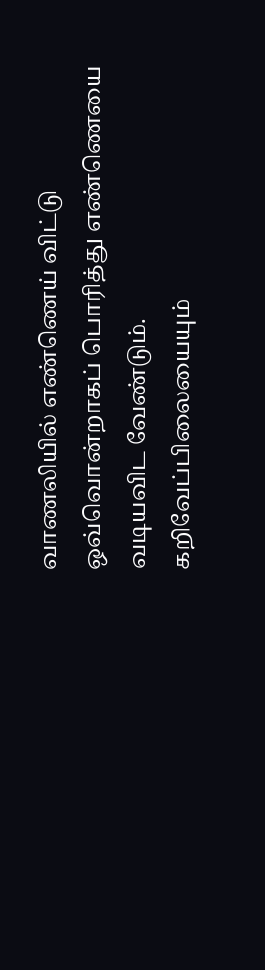வாணலியில் எண்ணெய் விட்டு ஒவ்வொன்றாகப் பொரித்து எண்ணெயை வடியவிட வேண்டும். கறிவேப்பிலையையும்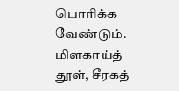பொரிக்க வேண்டும். மிளகாய்த் தூள், சீரகத்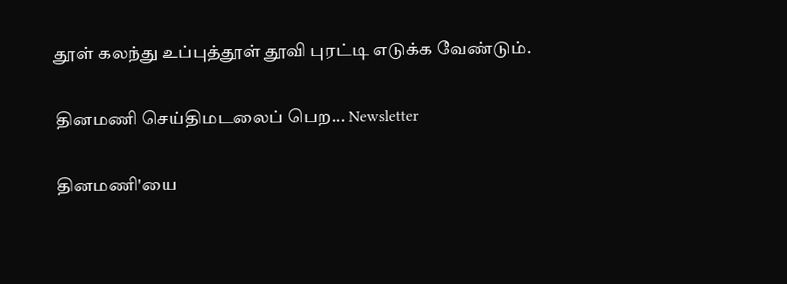தூள் கலந்து உப்புத்தூள் தூவி புரட்டி எடுக்க வேண்டும்.

தினமணி செய்திமடலைப் பெற... Newsletter

தினமணி'யை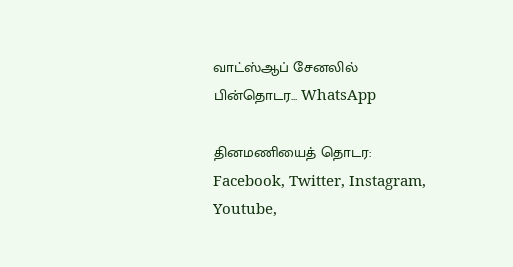வாட்ஸ்ஆப் சேனலில் பின்தொடர... WhatsApp

தினமணியைத் தொடர: Facebook, Twitter, Instagram, Youtube,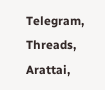Telegram, Threads, Arattai,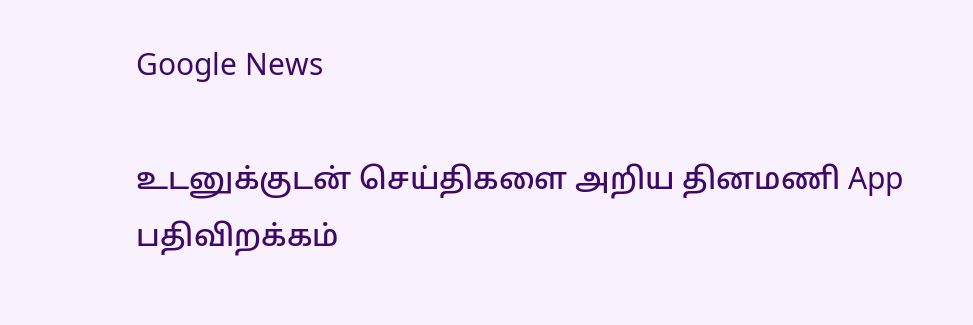Google News

உடனுக்குடன் செய்திகளை அறிய தினமணி App பதிவிறக்கம்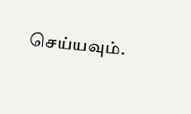செய்யவும்.